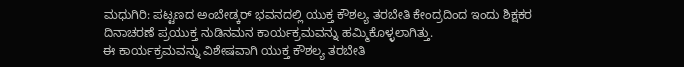ಮಧುಗಿರಿ: ಪಟ್ಟಣದ ಅಂಬೇಡ್ಕರ್ ಭವನದಲ್ಲಿ ಯುಕ್ತ ಕೌಶಲ್ಯ ತರಬೇತಿ ಕೇಂದ್ರದಿಂದ ಇಂದು ಶಿಕ್ಷಕರ ದಿನಾಚರಣೆ ಪ್ರಯುಕ್ತ ನುಡಿನಮನ ಕಾರ್ಯಕ್ರಮವನ್ನು ಹಮ್ಮಿಕೊಳ್ಳಲಾಗಿತ್ತು.
ಈ ಕಾರ್ಯಕ್ರಮವನ್ನು ವಿಶೇಷವಾಗಿ ಯುಕ್ತ ಕೌಶಲ್ಯ ತರಬೇತಿ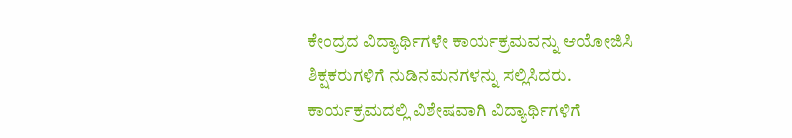ಕೇಂದ್ರದ ವಿದ್ಯಾರ್ಥಿಗಳೇ ಕಾರ್ಯಕ್ರಮವನ್ನು ಆಯೋಜಿಸಿ ಶಿಕ್ಷಕರುಗಳಿಗೆ ನುಡಿನಮನಗಳನ್ನು ಸಲ್ಲಿಸಿದರು.
ಕಾರ್ಯಕ್ರಮದಲ್ಲಿ ವಿಶೇಷವಾಗಿ ವಿದ್ಯಾರ್ಥಿಗಳಿಗೆ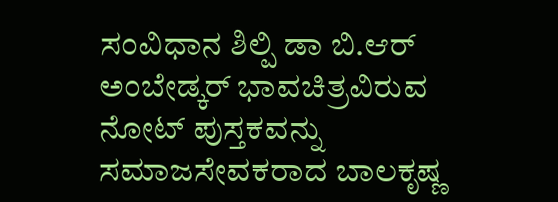ಸಂವಿಧಾನ ಶಿಲ್ಪಿ ಡಾ ಬಿ.ಆರ್ ಅಂಬೇಡ್ಕರ್ ಭಾವಚಿತ್ರವಿರುವ ನೋಟ್ ಪುಸ್ತಕವನ್ನು ಸಮಾಜಸೇವಕರಾದ ಬಾಲಕೃಷ್ಣ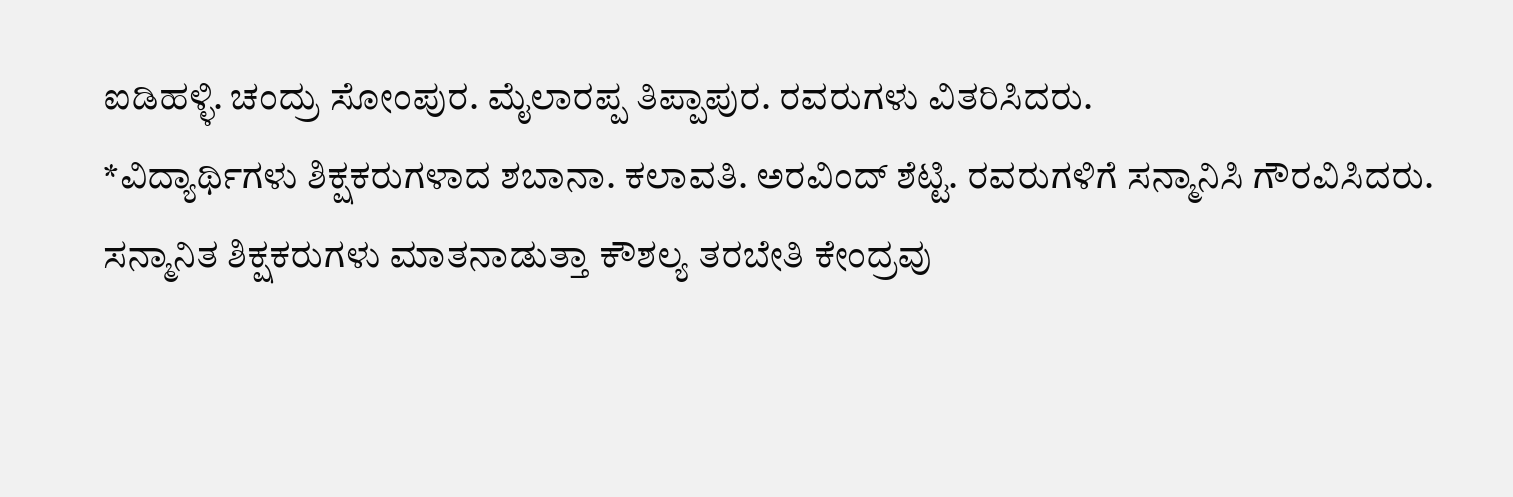ಐಡಿಹಳ್ಳಿ. ಚಂದ್ರು ಸೋಂಪುರ. ಮೈಲಾರಪ್ಪ ತಿಪ್ಪಾಪುರ. ರವರುಗಳು ವಿತರಿಸಿದರು.
*ವಿದ್ಯಾರ್ಥಿಗಳು ಶಿಕ್ಷಕರುಗಳಾದ ಶಬಾನಾ. ಕಲಾವತಿ. ಅರವಿಂದ್ ಶೆಟ್ಟಿ. ರವರುಗಳಿಗೆ ಸನ್ಮಾನಿಸಿ ಗೌರವಿಸಿದರು.
ಸನ್ಮಾನಿತ ಶಿಕ್ಷಕರುಗಳು ಮಾತನಾಡುತ್ತಾ ಕೌಶಲ್ಯ ತರಬೇತಿ ಕೇಂದ್ರವು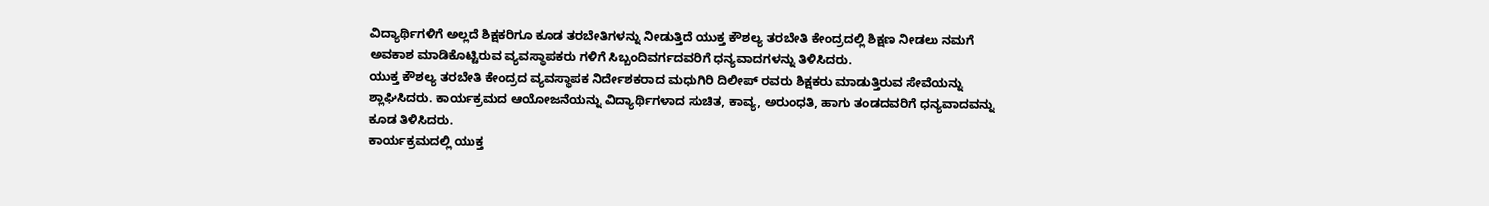ವಿದ್ಯಾರ್ಥಿಗಳಿಗೆ ಅಲ್ಲದೆ ಶಿಕ್ಷಕರಿಗೂ ಕೂಡ ತರಬೇತಿಗಳನ್ನು ನೀಡುತ್ತಿದೆ ಯುಕ್ತ ಕೌಶಲ್ಯ ತರಬೇತಿ ಕೇಂದ್ರದಲ್ಲಿ ಶಿಕ್ಷಣ ನೀಡಲು ನಮಗೆ ಅವಕಾಶ ಮಾಡಿಕೊಟ್ಟಿರುವ ವ್ಯವಸ್ಥಾಪಕರು ಗಳಿಗೆ ಸಿಬ್ಬಂದಿವರ್ಗದವರಿಗೆ ಧನ್ಯವಾದಗಳನ್ನು ತಿಳಿಸಿದರು.
ಯುಕ್ತ ಕೌಶಲ್ಯ ತರಬೇತಿ ಕೇಂದ್ರದ ವ್ಯವಸ್ಥಾಪಕ ನಿರ್ದೇಶಕರಾದ ಮಧುಗಿರಿ ದಿಲೀಪ್ ರವರು ಶಿಕ್ಷಕರು ಮಾಡುತ್ತಿರುವ ಸೇವೆಯನ್ನು ಶ್ಲಾಘಿಸಿದರು. ಕಾರ್ಯಕ್ರಮದ ಆಯೋಜನೆಯನ್ನು ವಿದ್ಯಾರ್ಥಿಗಳಾದ ಸುಚಿತ, ಕಾವ್ಯ, ಅರುಂಧತಿ, ಹಾಗು ತಂಡದವರಿಗೆ ಧನ್ಯವಾದವನ್ನು ಕೂಡ ತಿಳಿಸಿದರು.
ಕಾರ್ಯಕ್ರಮದಲ್ಲಿ ಯುಕ್ತ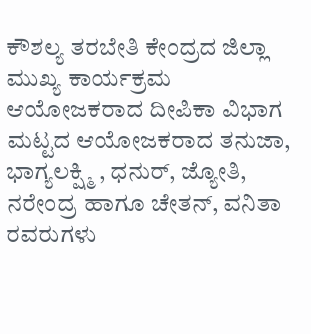ಕೌಶಲ್ಯ ತರಬೇತಿ ಕೇಂದ್ರದ ಜಿಲ್ಲಾ ಮುಖ್ಯ ಕಾರ್ಯಕ್ರಮ ಆಯೋಜಕರಾದ ದೀಪಿಕಾ ವಿಭಾಗ ಮಟ್ಟದ ಆಯೋಜಕರಾದ ತನುಜಾ, ಭಾಗ್ಯಲಕ್ಷ್ಮಿ , ಧನುರ್, ಜ್ಯೋತಿ, ನರೇಂದ್ರ ಹಾಗೂ ಚೇತನ್, ವನಿತಾ ರವರುಗಳು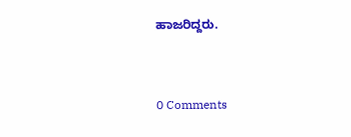ಹಾಜರಿದ್ದರು.


0 Comments